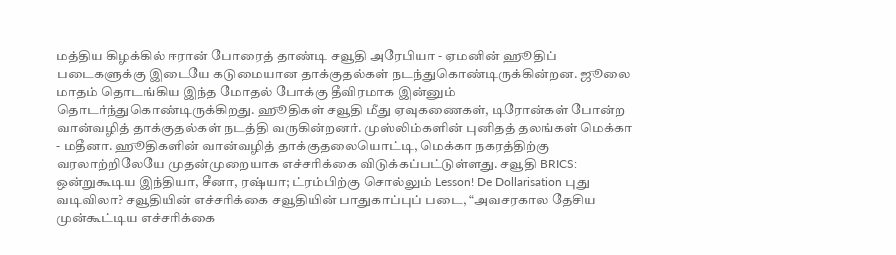மத்திய கிழக்கில் ஈரான் போரைத் தாண்டி சவூதி அரேபியா - ஏமனின் ஹூதிப் படைகளுக்கு இடையே கடுமையான தாக்குதல்கள் நடந்துகொண்டிருக்கின்றன. ஜூலை மாதம் தொடங்கிய இந்த மோதல் போக்கு தீவிரமாக இன்னும் தொடர்ந்துகொண்டிருக்கிறது. ஹூதிகள் சவூதி மீது ஏவுகணைகள், டிரோன்கள் போன்ற வான்வழித் தாக்குதல்கள் நடத்தி வருகின்றனர். முஸ்லிம்களின் புனிதத் தலங்கள் மெக்கா - மதீனா. ஹூதிகளின் வான்வழித் தாக்குதலையொட்டி, மெக்கா நகரத்திற்கு வரலாற்றிலேயே முதன்முறையாக எச்சரிக்கை விடுக்கப்பட்டுள்ளது. சவூதி BRICS: ஒன்றுகூடிய இந்தியா, சீனா, ரஷ்யா; ட்ரம்பிற்கு சொல்லும் Lesson! De Dollarisation புது வடிவிலா? சவூதியின் எச்சரிக்கை சவூதியின் பாதுகாப்புப் படை, “அவசரகால தேசிய முன்கூட்டிய எச்சரிக்கை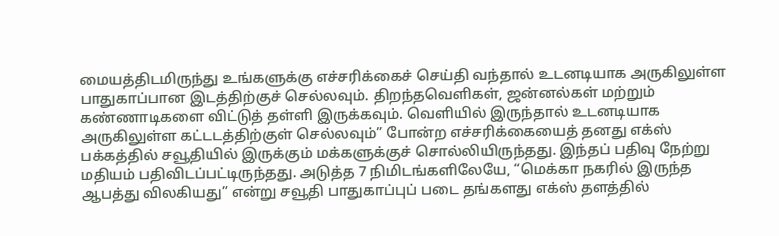மையத்திடமிருந்து உங்களுக்கு எச்சரிக்கைச் செய்தி வந்தால் உடனடியாக அருகிலுள்ள பாதுகாப்பான இடத்திற்குச் செல்லவும். திறந்தவெளிகள், ஜன்னல்கள் மற்றும் கண்ணாடிகளை விட்டுத் தள்ளி இருக்கவும். வெளியில் இருந்தால் உடனடியாக அருகிலுள்ள கட்டடத்திற்குள் செல்லவும்” போன்ற எச்சரிக்கையைத் தனது எக்ஸ் பக்கத்தில் சவூதியில் இருக்கும் மக்களுக்குச் சொல்லியிருந்தது. இந்தப் பதிவு நேற்று மதியம் பதிவிடப்பட்டிருந்தது. அடுத்த 7 நிமிடங்களிலேயே, “மெக்கா நகரில் இருந்த ஆபத்து விலகியது” என்று சவூதி பாதுகாப்புப் படை தங்களது எக்ஸ் தளத்தில்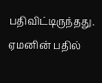பதிவிட்டிருந்தது. ஏமனின் பதில்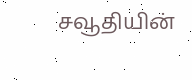சவூதியின்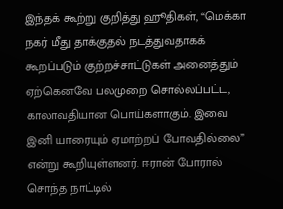இந்தக் கூற்று குறித்து ஹூதிகள், “மெக்கா நகர் மீது தாக்குதல் நடத்துவதாகக் கூறப்படும் குற்றச்சாட்டுகள் அனைத்தும் ஏற்கெனவே பலமுறை சொல்லப்பட்ட, காலாவதியான பொய்களாகும். இவை இனி யாரையும் ஏமாற்றப் போவதில்லை” என்று கூறியுள்ளனர். ஈரான் போரால் சொந்த நாட்டில்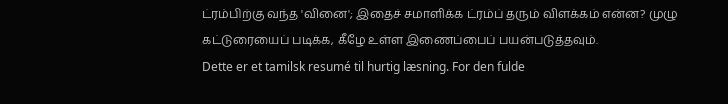ட்ரம்பிற்கு வந்த 'வினை'; இதைச் சமாளிக்க ட்ரம்ப் தரும் விளக்கம் என்ன? முழு கட்டுரையைப் படிக்க, கீழே உள்ள இணைப்பைப் பயன்படுத்தவும்.
Dette er et tamilsk resumé til hurtig læsning. For den fulde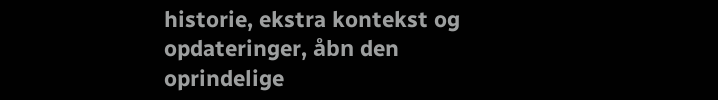historie, ekstra kontekst og opdateringer, åbn den oprindelige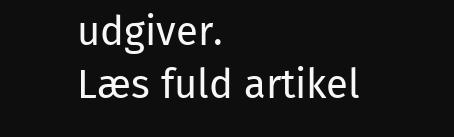udgiver.
Læs fuld artikel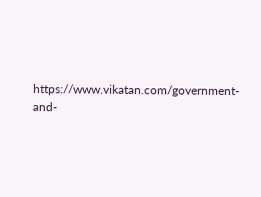https://www.vikatan.com/government-and-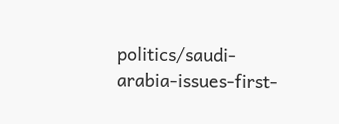politics/saudi-arabia-issues-first-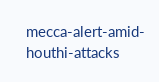mecca-alert-amid-houthi-attacks